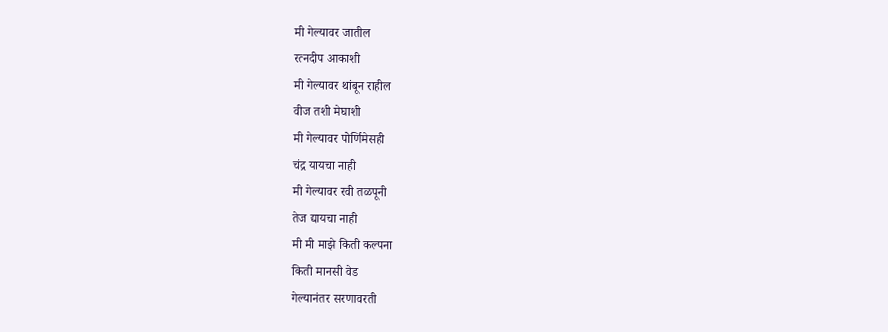मी गेल्यावर जातील
रत्नदीप आकाशी
मी गेल्यावर थांबून राहील
वीज तशी मेघाशी
मी गेल्यावर पोर्णिमेसही
चंद्र यायचा नाही
मी गेल्यावर रवी तळपूनी
तेज द्यायचा नाही
मी मी माझे किती कल्पना
किती मानसी वेड
गेल्यानंतर सरणावरती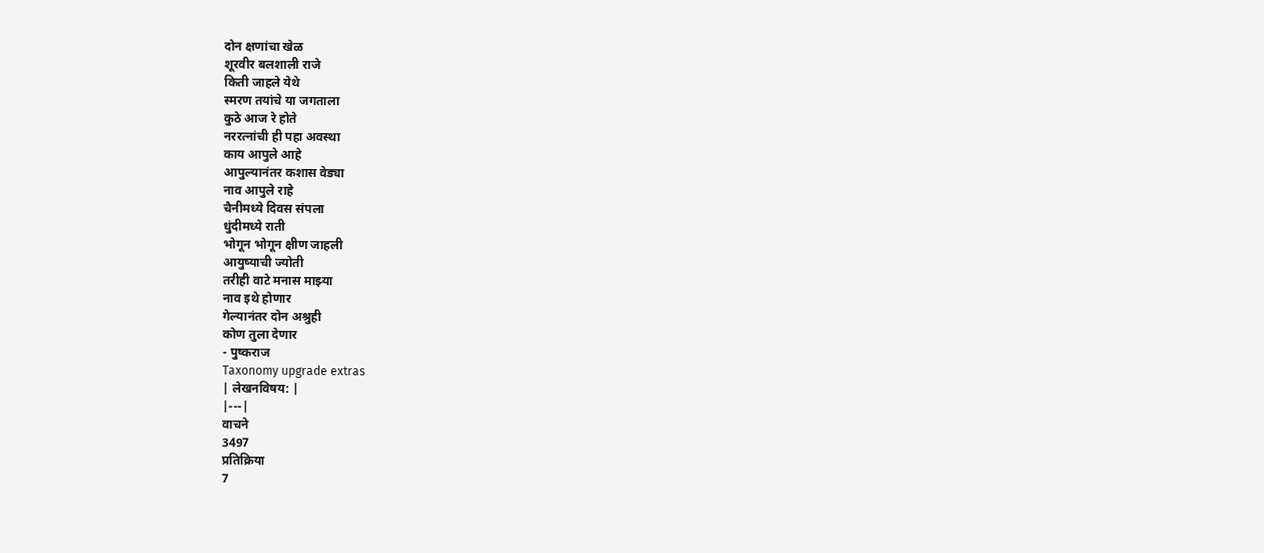दोन क्षणांचा खेळ
शूरवीर बलशाली राजे
किती जाहले येथे
स्मरण तयांचे या जगताला
कुठे आज रे होते
नररत्नांची ही पहा अवस्था
काय आपुले आहे
आपुल्यानंतर कशास वेड्या
नाव आपुले राहे
चैनीमध्ये दिवस संपला
धुंदीमध्ये राती
भोगून भोगून क्षीण जाहली
आयुष्याची ज्योती
तरीही वाटे मनास माझ्या
नाव इथे होणार
गेल्यानंतर दोन अश्रुही
कोण तुला देणार
- पुष्कराज
Taxonomy upgrade extras
| लेखनविषय: |
|---|
वाचने
3497
प्रतिक्रिया
7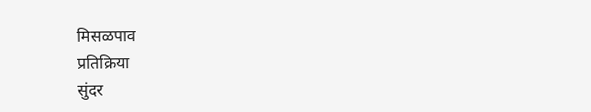मिसळपाव
प्रतिक्रिया
सुंदर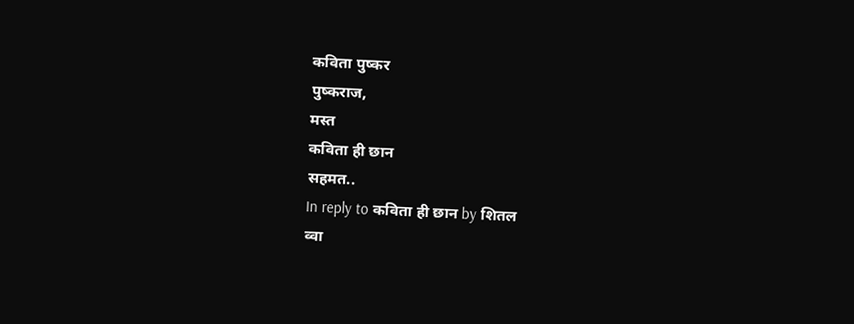कविता पुष्कर
पुष्कराज,
मस्त
कविता ही छान
सहमत..
In reply to कविता ही छान by शितल
व्वा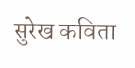सुरेख कविता